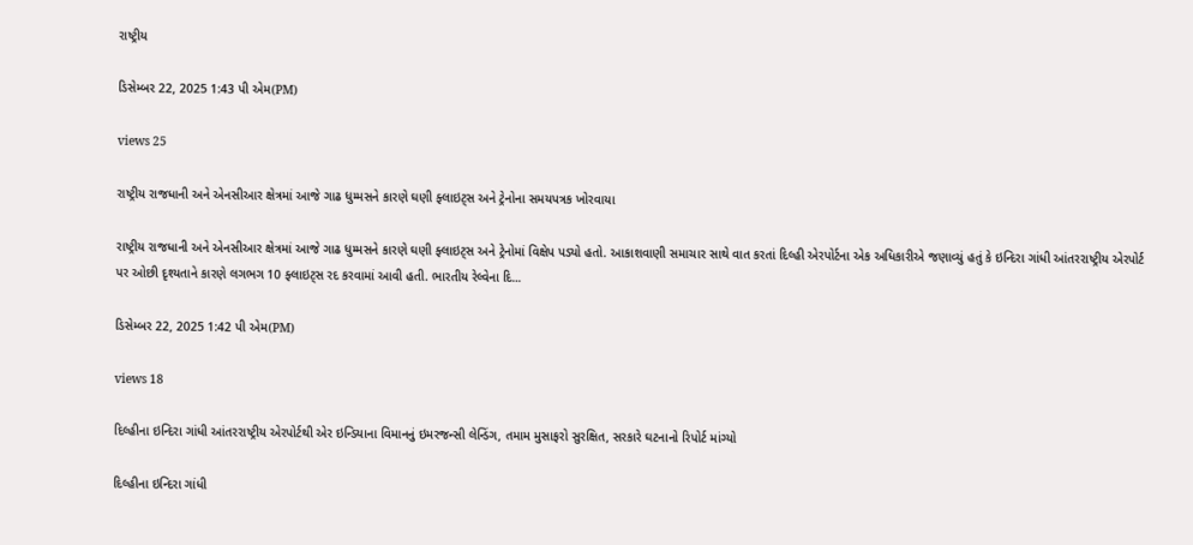રાષ્ટ્રીય

ડિસેમ્બર 22, 2025 1:43 પી એમ(PM)

views 25

રાષ્ટ્રીય રાજધાની અને એનસીઆર ક્ષેત્રમાં આજે ગાઢ ધુમ્મસને કારણે ઘણી ફ્લાઇટ્સ અને ટ્રેનોના સમયપત્રક ખોરવાયા

રાષ્ટ્રીય રાજધાની અને એનસીઆર ક્ષેત્રમાં આજે ગાઢ ધુમ્મસને કારણે ઘણી ફ્લાઇટ્સ અને ટ્રેનોમાં વિક્ષેપ પડ્યો હતો. આકાશવાણી સમાચાર સાથે વાત કરતાં દિલ્હી એરપોર્ટના એક અધિકારીએ જણાવ્યું હતું કે ઇન્દિરા ગાંધી આંતરરાષ્ટ્રીય એરપોર્ટ પર ઓછી દૃશ્યતાને કારણે લગભગ 10 ફ્લાઇટ્સ રદ કરવામાં આવી હતી. ભારતીય રેલ્વેના દિ...

ડિસેમ્બર 22, 2025 1:42 પી એમ(PM)

views 18

દિલ્હીના ઇન્દિરા ગાંધી આંતરરાષ્ટ્રીય એરપોર્ટથી એર ઇન્ડિયાના વિમાનનું ઇમરજન્સી લેન્ડિંગ, તમામ મુસાફરો સુરક્ષિત, સરકારે ઘટનાનો રિપોર્ટ માંગ્યો

દિલ્હીના ઇન્દિરા ગાંધી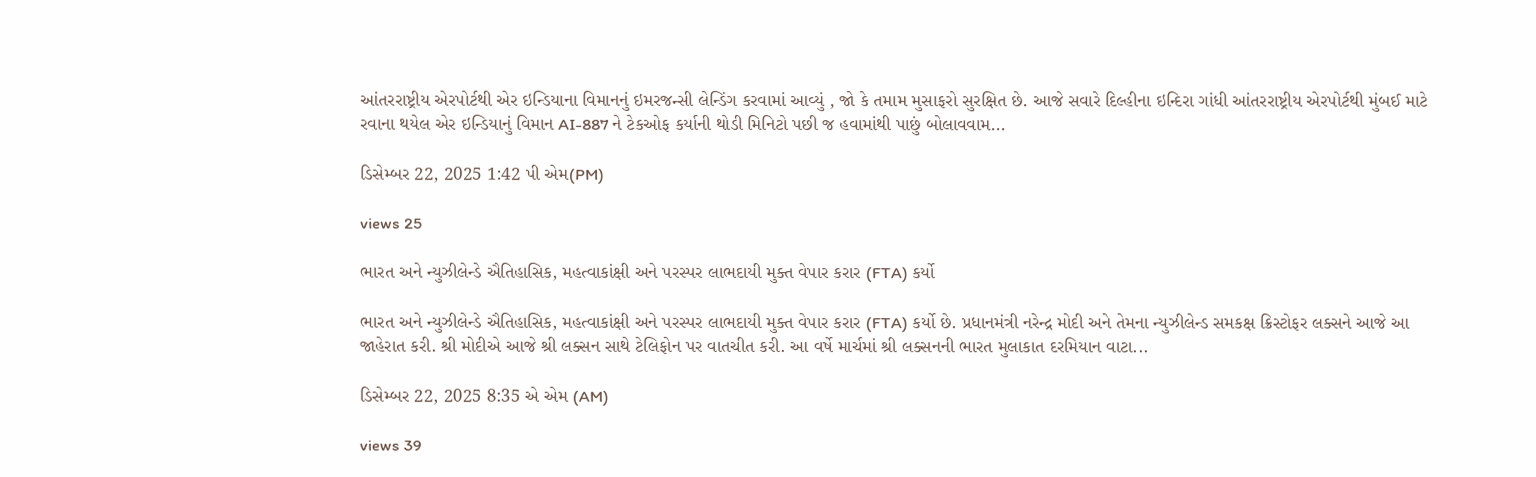આંતરરાષ્ટ્રીય એરપોર્ટથી એર ઇન્ડિયાના વિમાનનું ઇમરજન્સી લેન્ડિંગ કરવામાં આવ્યું , જો કે તમામ મુસાફરો સુરક્ષિત છે. આજે સવારે દિલ્હીના ઇન્દિરા ગાંધી આંતરરાષ્ટ્રીય એરપોર્ટથી મુંબઈ માટે રવાના થયેલ એર ઇન્ડિયાનું વિમાન AI-887 ને ટેકઓફ કર્યાની થોડી મિનિટો પછી જ હવામાંથી પાછું બોલાવવામ...

ડિસેમ્બર 22, 2025 1:42 પી એમ(PM)

views 25

ભારત અને ન્યુઝીલેન્ડે ઐતિહાસિક, મહત્વાકાંક્ષી અને પરસ્પર લાભદાયી મુક્ત વેપાર કરાર (FTA) કર્યો

ભારત અને ન્યુઝીલેન્ડે ઐતિહાસિક, મહત્વાકાંક્ષી અને પરસ્પર લાભદાયી મુક્ત વેપાર કરાર (FTA) કર્યો છે. પ્રધાનમંત્રી નરેન્દ્ર મોદી અને તેમના ન્યુઝીલેન્ડ સમકક્ષ ક્રિસ્ટોફર લક્સને આજે આ જાહેરાત કરી. શ્રી મોદીએ આજે શ્રી લક્સન સાથે ટેલિફોન પર વાતચીત કરી. આ વર્ષે માર્ચમાં શ્રી લક્સનની ભારત મુલાકાત દરમિયાન વાટા...

ડિસેમ્બર 22, 2025 8:35 એ એમ (AM)

views 39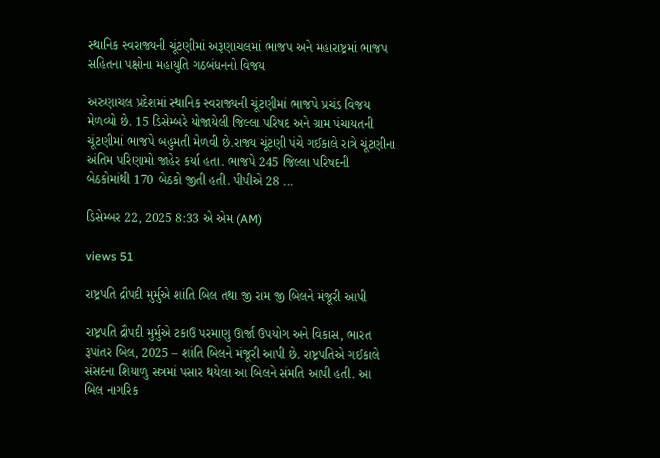સ્થાનિક સ્વરાજ્યની ચૂંટણીમાં અરૂણાચલમાં ભાજપ અને મહારાષ્ટ્રમાં ભાજપ સહિતના પક્ષોના મહાયુતિ ગઠબંધનનો વિજય

અરુણાચલ પ્રદેશમાં સ્થાનિક સ્વરાજ્યની ચૂંટણીમાં ભાજપે પ્રચંડ વિજય મેળવ્યો છે. 15 ડિસેમ્બરે યોજાયેલી જિલ્લા પરિષદ અને ગ્રામ પંચાયતની ચૂંટણીમાં ભાજપે બહુમતી મેળવી છે.રાજ્ય ચૂંટણી પંચે ગઈકાલે રાત્રે ચૂંટણીના અંતિમ પરિણામો જાહેર કર્યા હતા. ભાજપે 245 જિલ્લા પરિષદની બેઠકોમાંથી 170 બેઠકો જીતી હતી. પીપીએ 28 ...

ડિસેમ્બર 22, 2025 8:33 એ એમ (AM)

views 51

રાષ્ટ્રપતિ દ્રૌપદી મુર્મુએ શાંતિ બિલ તથા જી રામ જી બિલને મંજૂરી આપી

રાષ્ટ્રપતિ દ્રૌપદી મુર્મુએ ટકાઉ પરમાણુ ઊર્જા ઉપયોગ અને વિકાસ, ભારત રૂપાંતર બિલ, 2025 – શાંતિ બિલને મંજૂરી આપી છે. રાષ્ટ્રપતિએ ગઈકાલે સંસદના શિયાળુ સત્રમાં પસાર થયેલા આ બિલને સંમતિ આપી હતી. આ બિલ નાગરિક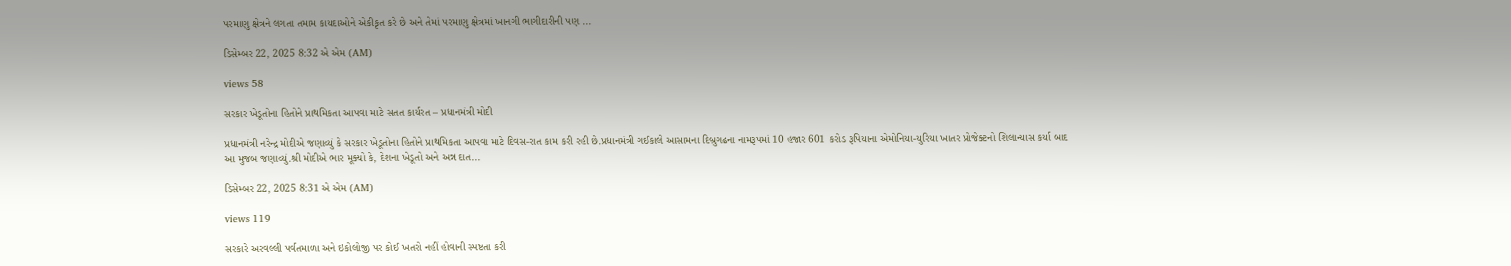પરમાણુ ક્ષેત્રને લગતા તમામ કાયદાઓને એકીકૃત કરે છે અને તેમાં પરમાણુ ક્ષેત્રમાં ખાનગી ભાગીદારીની પણ ...

ડિસેમ્બર 22, 2025 8:32 એ એમ (AM)

views 58

સરકાર ખેડૂતોના હિતોને પ્રાથમિકતા આપવા માટે સતત કાર્યરત – પ્રધાનમંત્રી મોદી

પ્રધાનમંત્રી નરેન્દ્ર મોદીએ જણાવ્યું કે સરકાર ખેડૂતોના હિતોને પ્રાથમિકતા આપવા માટે દિવસ-રાત કામ કરી રહી છે.પ્રધાનમંત્રી ગઈકાલે આસામના દિબ્રુગઢના નામરૂપમાં 10 હજાર 601 કરોડ રૂપિયાના એમોનિયા-યુરિયા ખાતર પ્રોજેક્ટનો શિલાન્યાસ કર્યા બાદ આ મુજબ જણાવ્યું.શ્રી મોદીએ ભાર મૂક્યો કે, દેશના ખેડૂતો અને અન્ન દાત...

ડિસેમ્બર 22, 2025 8:31 એ એમ (AM)

views 119

સરકારે અરવલ્લી પર્વતમાળા અને ઇકોલોજી પર કોઈ ખતરો નહીં હોવાની સ્પષ્ટતા કરી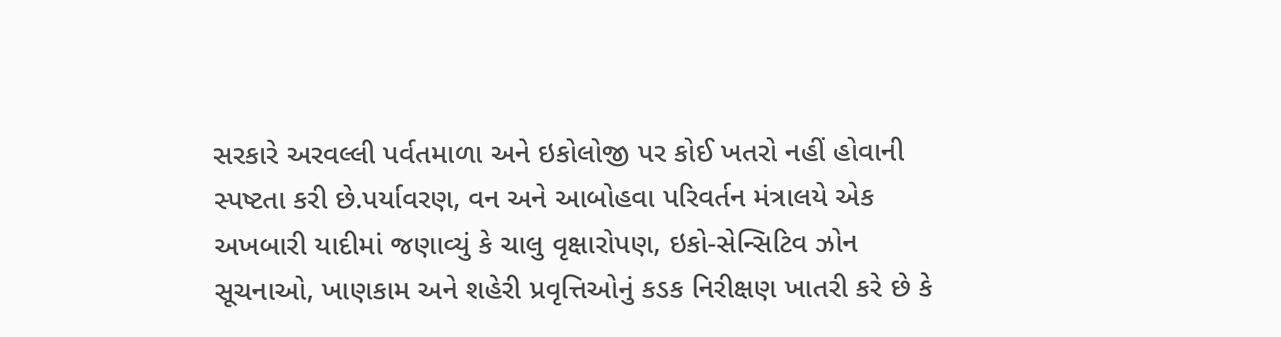સરકારે અરવલ્લી પર્વતમાળા અને ઇકોલોજી પર કોઈ ખતરો નહીં હોવાની સ્પષ્ટતા કરી છે.પર્યાવરણ, વન અને આબોહવા પરિવર્તન મંત્રાલયે એક અખબારી યાદીમાં જણાવ્યું કે ચાલુ વૃક્ષારોપણ, ઇકો-સેન્સિટિવ ઝોન સૂચનાઓ, ખાણકામ અને શહેરી પ્રવૃત્તિઓનું કડક નિરીક્ષણ ખાતરી કરે છે કે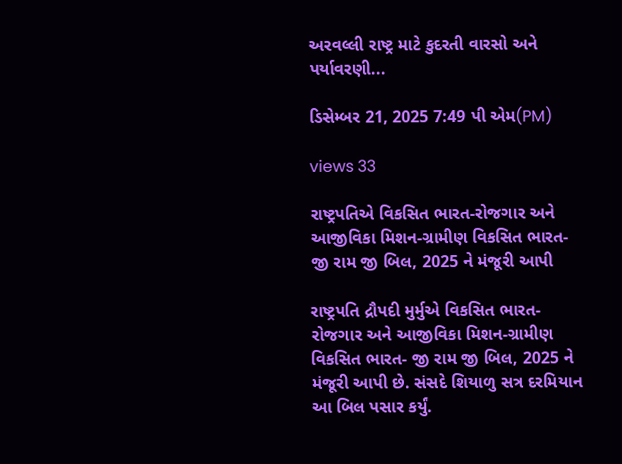અરવલ્લી રાષ્ટ્ર માટે કુદરતી વારસો અને પર્યાવરણી...

ડિસેમ્બર 21, 2025 7:49 પી એમ(PM)

views 33

રાષ્ટ્રપતિએ વિકસિત ભારત-રોજગાર અને આજીવિકા મિશન-ગ્રામીણ વિકસિત ભારત- જી રામ જી બિલ, 2025 ને મંજૂરી આપી

રાષ્ટ્રપતિ દ્રૌપદી મુર્મુએ વિકસિત ભારત-રોજગાર અને આજીવિકા મિશન-ગ્રામીણ વિકસિત ભારત- જી રામ જી બિલ, 2025 ને મંજૂરી આપી છે. સંસદે શિયાળુ સત્ર દરમિયાન આ બિલ પસાર કર્યું.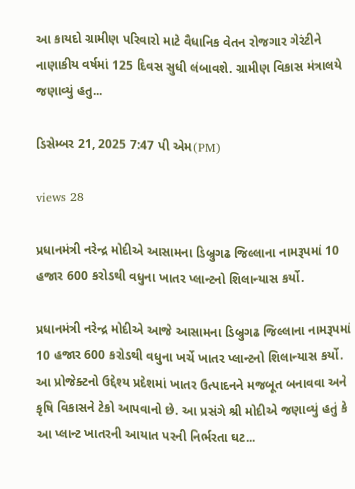આ કાયદો ગ્રામીણ પરિવારો માટે વૈધાનિક વેતન રોજગાર ગેરંટીને નાણાકીય વર્ષમાં 125 દિવસ સુધી લંબાવશે. ગ્રામીણ વિકાસ મંત્રાલયે જણાવ્યું હતુ...

ડિસેમ્બર 21, 2025 7:47 પી એમ(PM)

views 28

પ્રધાનમંત્રી નરેન્દ્ર મોદીએ આસામના ડિબ્રુગઢ જિલ્લાના નામરૂપમાં 10 હજાર 600 કરોડથી વધુના ખાતર પ્લાન્ટનો શિલાન્યાસ કર્યો.

પ્રધાનમંત્રી નરેન્દ્ર મોદીએ આજે આસામના ડિબ્રુગઢ જિલ્લાના નામરૂપમાં 10 હજાર 600 કરોડથી વધુના ખર્ચે ખાતર પ્લાન્ટનો શિલાન્યાસ કર્યો. આ પ્રોજેક્ટનો ઉદ્દેશ્ય પ્રદેશમાં ખાતર ઉત્પાદનને મજબૂત બનાવવા અને કૃષિ વિકાસને ટેકો આપવાનો છે. આ પ્રસંગે શ્રી મોદીએ જણાવ્યું હતું કે આ પ્લાન્ટ ખાતરની આયાત પરની નિર્ભરતા ઘટ...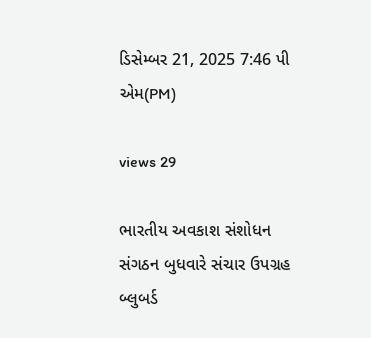ડિસેમ્બર 21, 2025 7:46 પી એમ(PM)

views 29

ભારતીય અવકાશ સંશોધન સંગઠન બુધવારે સંચાર ઉપગ્રહ બ્લુબર્ડ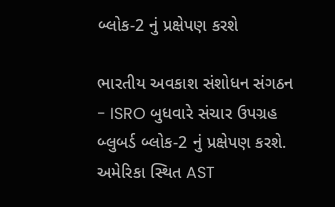બ્લોક-2 નું પ્રક્ષેપણ કરશે

ભારતીય અવકાશ સંશોધન સંગઠન - ISRO બુધવારે સંચાર ઉપગ્રહ બ્લુબર્ડ બ્લોક-2 નું પ્રક્ષેપણ કરશે. અમેરિકા સ્થિત AST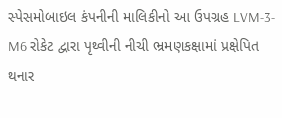સ્પેસમોબાઇલ કંપનીની માલિકીનો આ ઉપગ્રહ LVM-3-M6 રોકેટ દ્વારા પૃથ્વીની નીચી ભ્રમણકક્ષામાં પ્રક્ષેપિત થનાર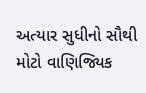અત્યાર સુધીનો સૌથી મોટો વાણિજ્યિક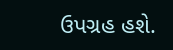ઉપગ્રહ હશે.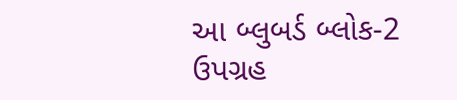આ બ્લુબર્ડ બ્લોક-2 ઉપગ્રહ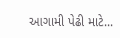આગામી પેઢી માટે...